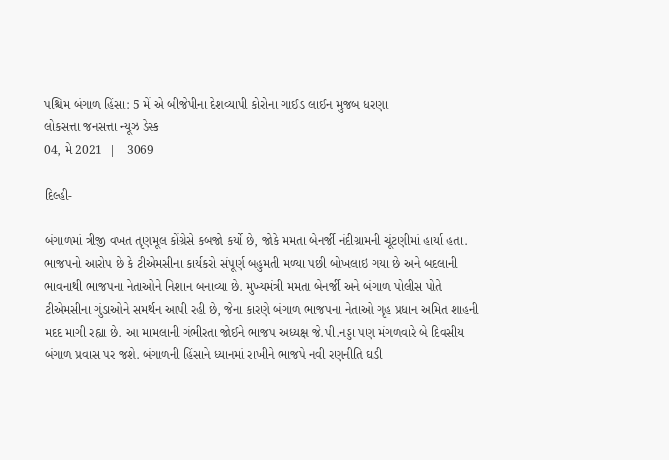પશ્ચિમ બંગાળ હિંસા: 5 મેં એ બીજેપીના દેશવ્યાપી કોરોના ગાઈડ લાઈન મુજબ ધરણા
લોકસત્તા જનસત્તા ન્યૂઝ ડેસ્ક
04, મે 2021  |   3069

દિલ્હી-

બંગાળમાં ત્રીજી વખત તૃણમૂલ કોંગ્રેસે કબજો કર્યો છે, જોકે મમતા બેનર્જી નંદીગ્રામની ચૂંટણીમાં હાર્યા હતા. ભાજપનો આરોપ છે કે ટીએમસીના કાર્યકરો સંપૂર્ણ બહુમતી મળ્યા પછી બોખલાઇ ગયા છે અને બદલાની ભાવનાથી ભાજપના નેતાઓને નિશાન બનાવ્યા છે. મુખ્યમંત્રી મમતા બેનર્જી અને બંગાળ પોલીસ પોતે ટીએમસીના ગુંડાઓને સમર્થન આપી રહી છે, જેના કારણે બંગાળ ભાજપના નેતાઓ ગૃહ પ્રધાન અમિત શાહની મદદ માગી રહ્યા છે. આ મામલાની ગંભીરતા જોઈને ભાજપ અધ્યક્ષ જે.પી.નડ્ડા પણ મંગળવારે બે દિવસીય બંગાળ પ્રવાસ પર જશે. બંગાળની હિંસાને ધ્યાનમાં રાખીને ભાજપે નવી રણનીતિ ઘડી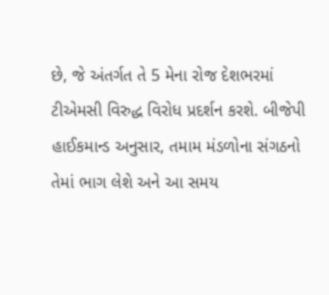છે, જે અંતર્ગત તે 5 મેના રોજ દેશભરમાં ટીએમસી વિરુદ્ધ વિરોધ પ્રદર્શન કરશે. બીજેપી હાઈકમાન્ડ અનુસાર, તમામ મંડળોના સંગઠનો તેમાં ભાગ લેશે અને આ સમય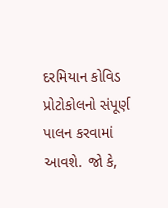દરમિયાન કોવિડ પ્રોટોકોલનો સંપૂર્ણ પાલન કરવામાં આવશે. જો કે,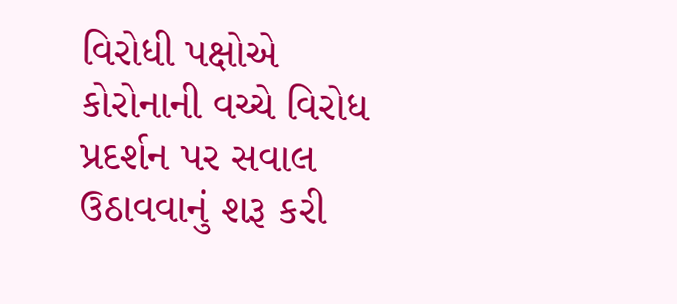વિરોધી પક્ષોએ કોરોનાની વચ્ચે વિરોધ પ્રદર્શન પર સવાલ ઉઠાવવાનું શરૂ કરી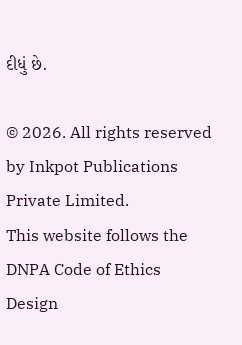દીધું છે.

© 2026. All rights reserved by Inkpot Publications Private Limited.
This website follows the DNPA Code of Ethics
Design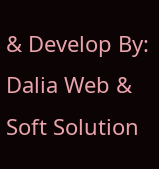& Develop By:
Dalia Web & Soft Solution